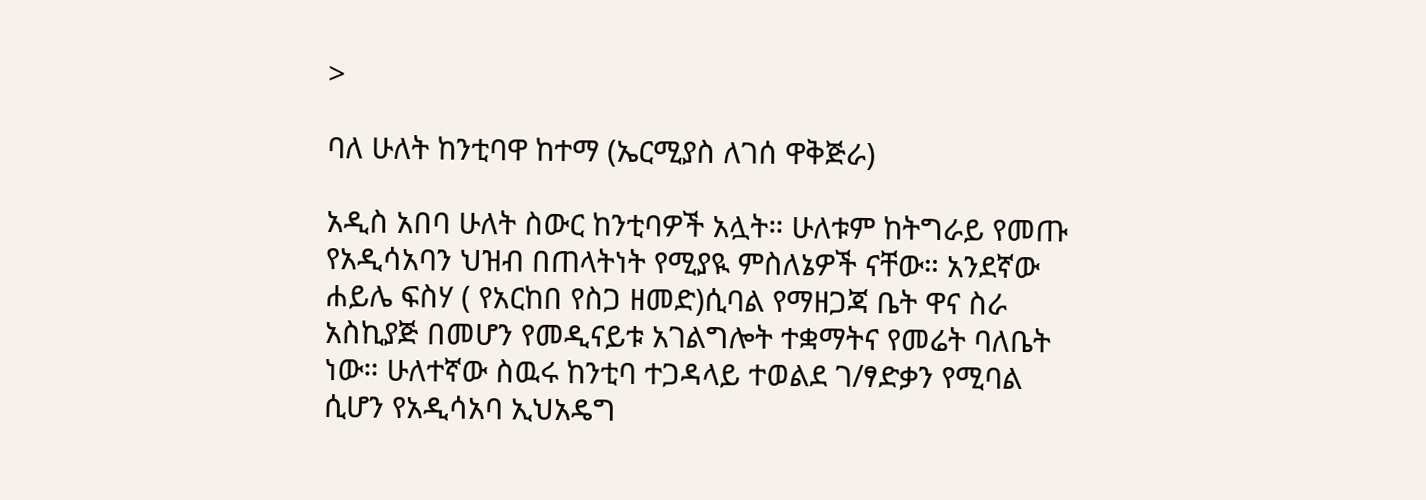>

ባለ ሁለት ከንቲባዋ ከተማ (ኤርሚያስ ለገሰ ዋቅጅራ)

አዲስ አበባ ሁለት ስውር ከንቲባዎች አሏት። ሁለቱም ከትግራይ የመጡ የአዲሳአባን ህዝብ በጠላትነት የሚያዪ ምስለኔዎች ናቸው። አንደኛው ሐይሌ ፍስሃ ( የአርከበ የስጋ ዘመድ)ሲባል የማዘጋጃ ቤት ዋና ስራ አስኪያጅ በመሆን የመዲናይቱ አገልግሎት ተቋማትና የመሬት ባለቤት ነው። ሁለተኛው ስዉሩ ከንቲባ ተጋዳላይ ተወልደ ገ/ፃድቃን የሚባል ሲሆን የአዲሳአባ ኢህአዴግ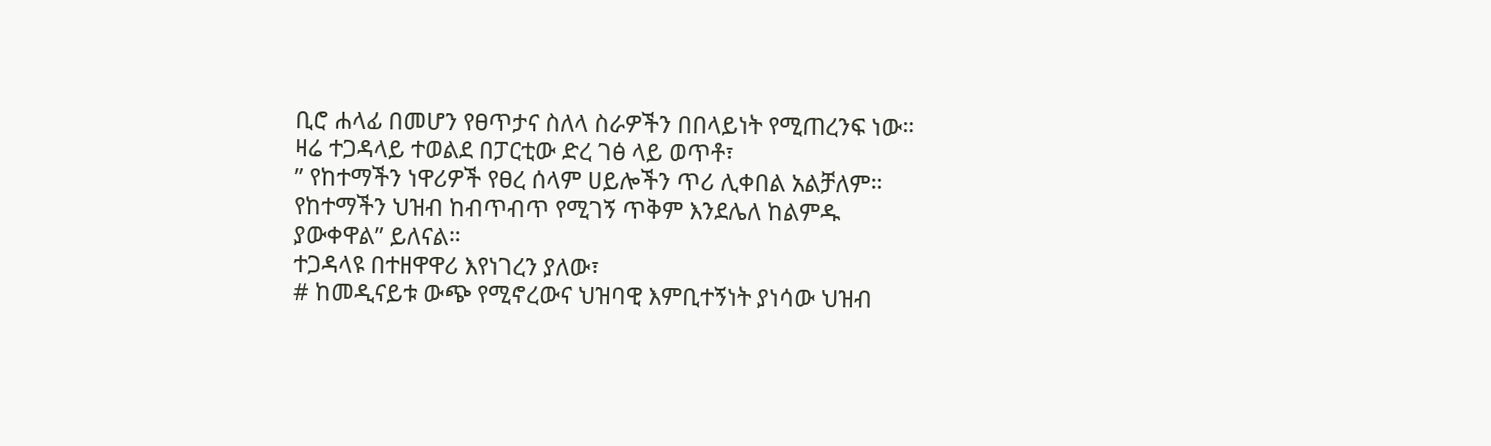ቢሮ ሐላፊ በመሆን የፀጥታና ስለላ ስራዎችን በበላይነት የሚጠረንፍ ነው።
ዛሬ ተጋዳላይ ተወልደ በፓርቲው ድረ ገፅ ላይ ወጥቶ፣
” የከተማችን ነዋሪዎች የፀረ ሰላም ሀይሎችን ጥሪ ሊቀበል አልቻለም። የከተማችን ህዝብ ከብጥብጥ የሚገኝ ጥቅም እንደሌለ ከልምዱ ያውቀዋል” ይለናል።
ተጋዳላዩ በተዘዋዋሪ እየነገረን ያለው፣
# ከመዲናይቱ ውጭ የሚኖረውና ህዝባዊ እምቢተኝነት ያነሳው ህዝብ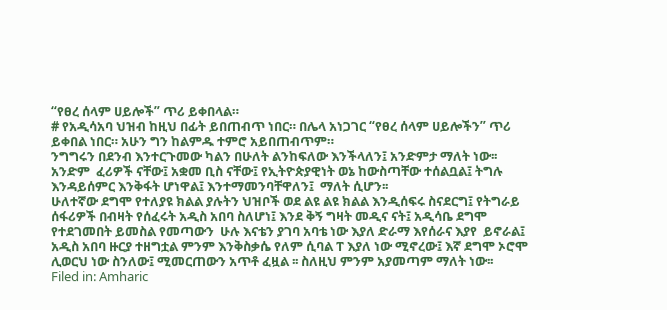“የፀረ ሰላም ሀይሎች” ጥሪ ይቀበላል።
# የአዲሳአባ ህዝብ ከዚህ በፊት ይበጠብጥ ነበር። በሌላ አነጋገር “የፀረ ሰላም ሀይሎችን” ጥሪ ይቀበል ነበር። አሁን ግን ከልምዱ ተምሮ አይበጠብጥም።
ንግግሩን በደንብ እንተርጉመው ካልን በሁለት ልንከፍለው እንችላለን፤ አንድምታ ማለት ነው፡፡
አንድም  ፈሪዎች ናቸው፤ አቋመ ቢስ ናቸው፤ የኢትዮጵያዊነት ወኔ ከውስጣቸው ተሰልቧል፤ ትግሉ እንዳይሰምር እንቅፋት ሆነዋል፤ እንተማመንባቸዋለን፤  ማለት ሲሆን፡፡
ሁለተኛው ደግሞ የተለያዩ ክልል ያሉትን ህዝቦች ወደ ልዩ ልዩ ክልል እንዲሰፍሩ ስናደርግ፤ የትግራይ ሰፋሪዎች በብዛት የሰፈሩት አዲስ አበባ ስለሆነ፤ እንደ ቅኝ ግዛት መዲና ናት፤ አዲሳቤ ደግሞ የተደገመበት ይመስል የመጣውን  ሁሉ እናቴን ያገባ አባቴ ነው እያለ ድራማ እየሰራና እያየ  ይኖራል፤ አዲስ አበባ ዙርያ ተዘግቷል ምንም እንቅስቃሴ የለም ሲባል ፐ እያለ ነው ሚኖረው፤ እኛ ደግሞ ኦሮሞ ሊወርህ ነው ስንለው፤ ሚመርጠውን አጥቶ ፈዟል ፡፡ ስለዚህ ምንም አያመጣም ማለት ነው፡፡
Filed in: Amharic